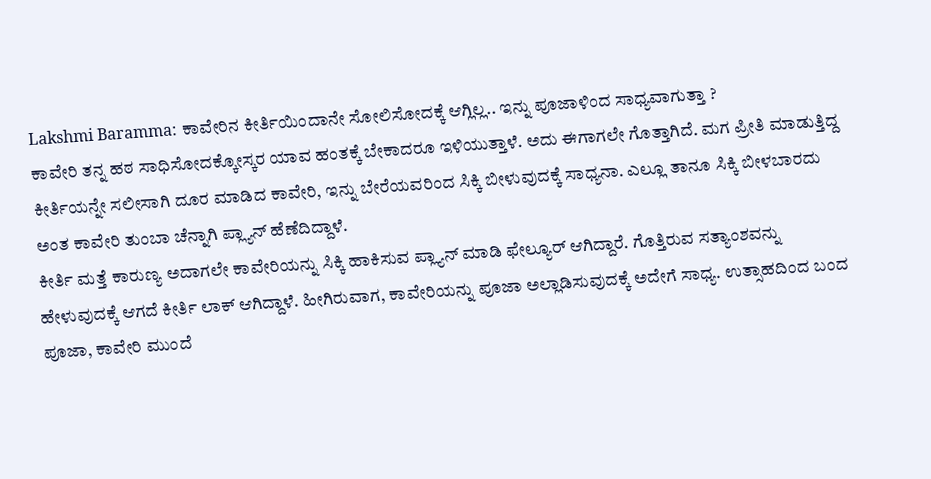Lakshmi Baramma: ಕಾವೇರಿನ ಕೀರ್ತಿಯಿಂದಾನೇ ಸೋಲಿಸೋದಕ್ಕೆ ಆಗ್ಲಿಲ್ಲ.. ಇನ್ನು ಪೂಜಾಳಿಂದ ಸಾಧ್ಯವಾಗುತ್ತಾ ?
ಕಾವೇರಿ ತನ್ನ ಹಠ ಸಾಧಿಸೋದಕ್ಕೋಸ್ಕರ ಯಾವ ಹಂತಕ್ಕೆ ಬೇಕಾದರೂ ಇಳಿಯುತ್ತಾಳೆ. ಅದು ಈಗಾಗಲೇ ಗೊತ್ತಾಗಿದೆ. ಮಗ ಪ್ರೀತಿ ಮಾಡುತ್ತಿದ್ದ ಕೀರ್ತಿಯನ್ನೇ ಸಲೀಸಾಗಿ ದೂರ ಮಾಡಿದ ಕಾವೇರಿ, ಇನ್ನು ಬೇರೆಯವರಿಂದ ಸಿಕ್ಕಿ ಬೀಳುವುದಕ್ಕೆ ಸಾಧ್ಯನಾ. ಎಲ್ಲೂ ತಾನೂ ಸಿಕ್ಕಿ ಬೀಳಬಾರದು ಅಂತ ಕಾವೇರಿ ತುಂಬಾ ಚೆನ್ನಾಗಿ ಪ್ಲ್ಯಾನ್ ಹೆಣೆದಿದ್ದಾಳೆ.
ಕೀರ್ತಿ ಮತ್ತೆ ಕಾರುಣ್ಯ ಅದಾಗಲೇ ಕಾವೇರಿಯನ್ನು ಸಿಕ್ಕಿ ಹಾಕಿಸುವ ಪ್ಲ್ಯಾನ್ ಮಾಡಿ ಫೇಲ್ಯೂರ್ ಆಗಿದ್ದಾರೆ. ಗೊತ್ತಿರುವ ಸತ್ಯಾಂಶವನ್ನು ಹೇಳುವುದಕ್ಕೆ ಆಗದೆ ಕೀರ್ತಿ ಲಾಕ್ ಆಗಿದ್ದಾಳೆ. ಹೀಗಿರುವಾಗ, ಕಾವೇರಿಯನ್ನು ಪೂಜಾ ಅಲ್ಲಾಡಿಸುವುದಕ್ಕೆ ಅದೇಗೆ ಸಾಧ್ಯ. ಉತ್ಸಾಹದಿಂದ ಬಂದ ಪೂಜಾ, ಕಾವೇರಿ ಮುಂದೆ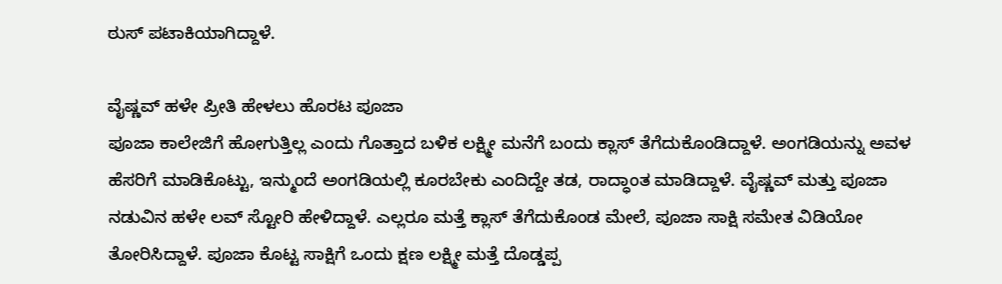ಠುಸ್ ಪಟಾಕಿಯಾಗಿದ್ದಾಳೆ.

ವೈಷ್ಣವ್ ಹಳೇ ಪ್ರೀತಿ ಹೇಳಲು ಹೊರಟ ಪೂಜಾ
ಪೂಜಾ ಕಾಲೇಜಿಗೆ ಹೋಗುತ್ತಿಲ್ಲ ಎಂದು ಗೊತ್ತಾದ ಬಳಿಕ ಲಕ್ಷ್ಮೀ ಮನೆಗೆ ಬಂದು ಕ್ಲಾಸ್ ತೆಗೆದುಕೊಂಡಿದ್ದಾಳೆ. ಅಂಗಡಿಯನ್ನು ಅವಳ ಹೆಸರಿಗೆ ಮಾಡಿಕೊಟ್ಟು, ಇನ್ಮುಂದೆ ಅಂಗಡಿಯಲ್ಲಿ ಕೂರಬೇಕು ಎಂದಿದ್ದೇ ತಡ, ರಾದ್ಧಾಂತ ಮಾಡಿದ್ದಾಳೆ. ವೈಷ್ಣವ್ ಮತ್ತು ಪೂಜಾ ನಡುವಿನ ಹಳೇ ಲವ್ ಸ್ಟೋರಿ ಹೇಳಿದ್ದಾಳೆ. ಎಲ್ಲರೂ ಮತ್ತೆ ಕ್ಲಾಸ್ ತೆಗೆದುಕೊಂಡ ಮೇಲೆ, ಪೂಜಾ ಸಾಕ್ಷಿ ಸಮೇತ ವಿಡಿಯೋ ತೋರಿಸಿದ್ದಾಳೆ. ಪೂಜಾ ಕೊಟ್ಟ ಸಾಕ್ಷಿಗೆ ಒಂದು ಕ್ಷಣ ಲಕ್ಷ್ಮೀ ಮತ್ತೆ ದೊಡ್ಡಪ್ಪ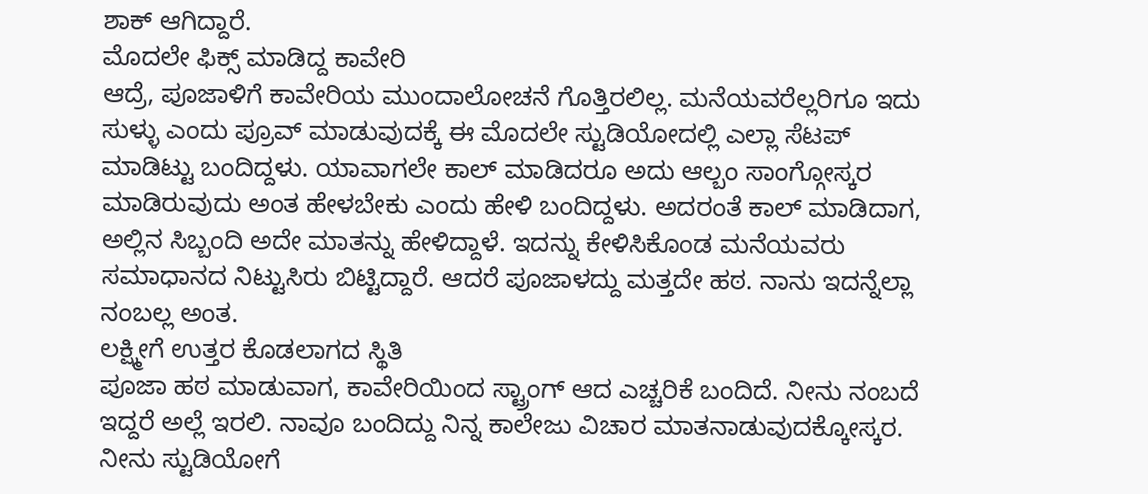ಶಾಕ್ ಆಗಿದ್ದಾರೆ.
ಮೊದಲೇ ಫಿಕ್ಸ್ ಮಾಡಿದ್ದ ಕಾವೇರಿ
ಆದ್ರೆ, ಪೂಜಾಳಿಗೆ ಕಾವೇರಿಯ ಮುಂದಾಲೋಚನೆ ಗೊತ್ತಿರಲಿಲ್ಲ. ಮನೆಯವರೆಲ್ಲರಿಗೂ ಇದು ಸುಳ್ಳು ಎಂದು ಪ್ರೂವ್ ಮಾಡುವುದಕ್ಕೆ ಈ ಮೊದಲೇ ಸ್ಟುಡಿಯೋದಲ್ಲಿ ಎಲ್ಲಾ ಸೆಟಪ್ ಮಾಡಿಟ್ಟು ಬಂದಿದ್ದಳು. ಯಾವಾಗಲೇ ಕಾಲ್ ಮಾಡಿದರೂ ಅದು ಆಲ್ಬಂ ಸಾಂಗ್ಗೋಸ್ಕರ ಮಾಡಿರುವುದು ಅಂತ ಹೇಳಬೇಕು ಎಂದು ಹೇಳಿ ಬಂದಿದ್ದಳು. ಅದರಂತೆ ಕಾಲ್ ಮಾಡಿದಾಗ, ಅಲ್ಲಿನ ಸಿಬ್ಬಂದಿ ಅದೇ ಮಾತನ್ನು ಹೇಳಿದ್ದಾಳೆ. ಇದನ್ನು ಕೇಳಿಸಿಕೊಂಡ ಮನೆಯವರು ಸಮಾಧಾನದ ನಿಟ್ಟುಸಿರು ಬಿಟ್ಟಿದ್ದಾರೆ. ಆದರೆ ಪೂಜಾಳದ್ದು ಮತ್ತದೇ ಹಠ. ನಾನು ಇದನ್ನೆಲ್ಲಾ ನಂಬಲ್ಲ ಅಂತ.
ಲಕ್ಷ್ಮೀಗೆ ಉತ್ತರ ಕೊಡಲಾಗದ ಸ್ಥಿತಿ
ಪೂಜಾ ಹಠ ಮಾಡುವಾಗ, ಕಾವೇರಿಯಿಂದ ಸ್ಟ್ರಾಂಗ್ ಆದ ಎಚ್ಚರಿಕೆ ಬಂದಿದೆ. ನೀನು ನಂಬದೆ ಇದ್ದರೆ ಅಲ್ಲೆ ಇರಲಿ. ನಾವೂ ಬಂದಿದ್ದು ನಿನ್ನ ಕಾಲೇಜು ವಿಚಾರ ಮಾತನಾಡುವುದಕ್ಕೋಸ್ಕರ. ನೀನು ಸ್ಟುಡಿಯೋಗೆ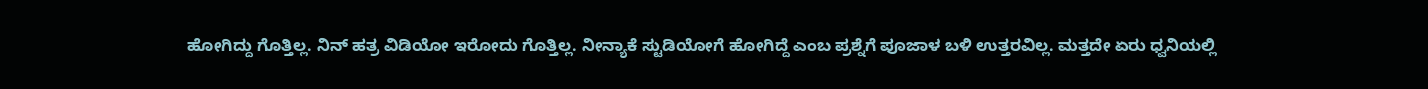ಹೋಗಿದ್ದು ಗೊತ್ತಿಲ್ಲ. ನಿನ್ ಹತ್ರ ವಿಡಿಯೋ ಇರೋದು ಗೊತ್ತಿಲ್ಲ. ನೀನ್ಯಾಕೆ ಸ್ಟುಡಿಯೋಗೆ ಹೋಗಿದ್ದೆ ಎಂಬ ಪ್ರಶ್ನೆಗೆ ಪೂಜಾಳ ಬಳಿ ಉತ್ತರವಿಲ್ಲ. ಮತ್ತದೇ ಏರು ಧ್ವನಿಯಲ್ಲಿ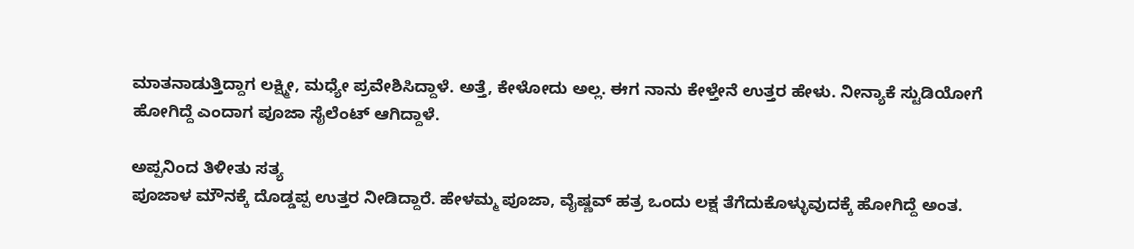ಮಾತನಾಡುತ್ತಿದ್ದಾಗ ಲಕ್ಷ್ಮೀ, ಮಧ್ಯೇ ಪ್ರವೇಶಿಸಿದ್ದಾಳೆ. ಅತ್ತೆ, ಕೇಳೋದು ಅಲ್ಲ. ಈಗ ನಾನು ಕೇಳ್ತೇನೆ ಉತ್ತರ ಹೇಳು. ನೀನ್ಯಾಕೆ ಸ್ಟುಡಿಯೋಗೆ ಹೋಗಿದ್ದೆ ಎಂದಾಗ ಪೂಜಾ ಸೈಲೆಂಟ್ ಆಗಿದ್ದಾಳೆ.

ಅಪ್ಪನಿಂದ ತಿಳೀತು ಸತ್ಯ
ಪೂಜಾಳ ಮೌನಕ್ಕೆ ದೊಡ್ಡಪ್ಪ ಉತ್ತರ ನೀಡಿದ್ದಾರೆ. ಹೇಳಮ್ಮ ಪೂಜಾ, ವೈಷ್ಣವ್ ಹತ್ರ ಒಂದು ಲಕ್ಷ ತೆಗೆದುಕೊಳ್ಳುವುದಕ್ಕೆ ಹೋಗಿದ್ದೆ ಅಂತ.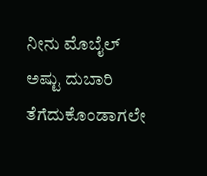ನೀನು ಮೊಬೈಲ್ ಅಷ್ಟು ದುಬಾರಿ ತೆಗೆದುಕೊಂಡಾಗಲೇ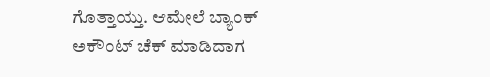ಗೊತ್ತಾಯ್ತು. ಆಮೇಲೆ ಬ್ಯಾಂಕ್ ಅಕೌಂಟ್ ಚೆಕ್ ಮಾಡಿದಾಗ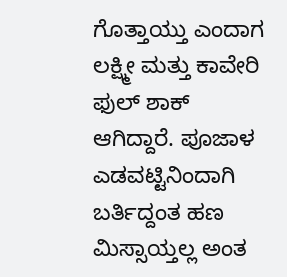ಗೊತ್ತಾಯ್ತು ಎಂದಾಗ ಲಕ್ಷ್ಮೀ ಮತ್ತು ಕಾವೇರಿ ಫುಲ್ ಶಾಕ್ ಆಗಿದ್ದಾರೆ. ಪೂಜಾಳ ಎಡವಟ್ಟಿನಿಂದಾಗಿ ಬರ್ತಿದ್ದಂತ ಹಣ ಮಿಸ್ಸಾಯ್ತಲ್ಲ ಅಂತ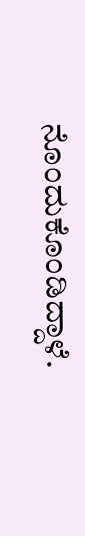ನೊಂದುಕೊಂಡಿದ್ದಾಳೆ.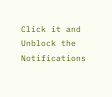Click it and Unblock the Notifications